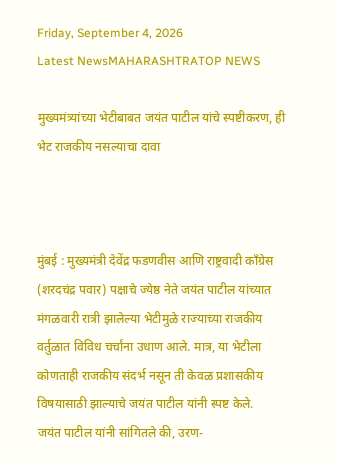Friday, September 4, 2026
Latest NewsMAHARASHTRATOP NEWS

मुख्यमंत्र्यांच्या भेटीबाबत जयंत पाटील यांचे स्पष्टीकरण, ही भेट राजकीय नसल्याचा दावा



मुंबई : मुख्यमंत्री देवेंद्र फडणवीस आणि राष्ट्रवादी काँग्रेस (शरदचंद्र पवार) पक्षाचे ज्येष्ठ नेते जयंत पाटील यांच्यात मंगळवारी रात्री झालेल्या भेटीमुळे राज्याच्या राजकीय वर्तुळात विविध चर्चांना उधाण आले. मात्र, या भेटीला कोणताही राजकीय संदर्भ नसून ती केवळ प्रशासकीय विषयासाठी झाल्याचे जयंत पाटील यांनी स्पष्ट केले.
जयंत पाटील यांनी सांगितले की, उरण-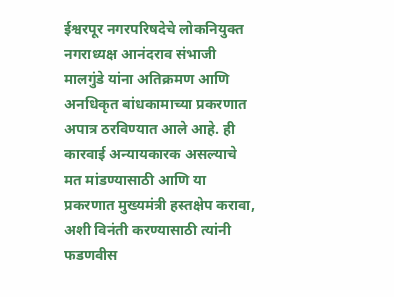ईश्वरपूर नगरपरिषदेचे लोकनियुक्त नगराध्यक्ष आनंदराव संभाजी मालगुंडे यांना अतिक्रमण आणि अनधिकृत बांधकामाच्या प्रकरणात अपात्र ठरविण्यात आले आहे. ही कारवाई अन्यायकारक असल्याचे मत मांडण्यासाठी आणि या प्रकरणात मुख्यमंत्री हस्तक्षेप करावा, अशी विनंती करण्यासाठी त्यांनी फडणवीस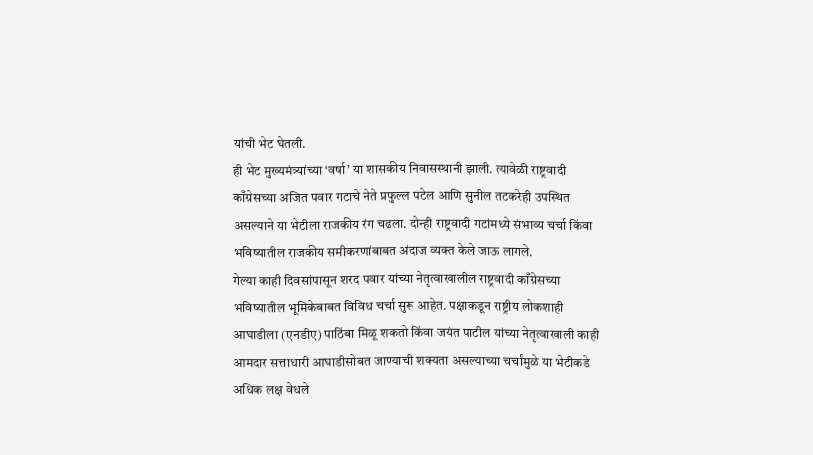यांची भेट घेतली.
ही भेट मुख्यमंत्र्यांच्या ‘वर्षा’ या शासकीय निवासस्थानी झाली. त्यावेळी राष्ट्रवादी काँग्रेसच्या अजित पवार गटाचे नेते प्रफुल्ल पटेल आणि सुनील तटकरेही उपस्थित असल्याने या भेटीला राजकीय रंग चढला. दोन्ही राष्ट्रवादी गटांमध्ये संभाव्य चर्चा किंवा भविष्यातील राजकीय समीकरणांबाबत अंदाज व्यक्त केले जाऊ लागले.
गेल्या काही दिवसांपासून शरद पवार यांच्या नेतृत्वाखालील राष्ट्रवादी काँग्रेसच्या भविष्यातील भूमिकेबाबत विविध चर्चा सुरू आहेत. पक्षाकडून राष्ट्रीय लोकशाही आघाडीला (एनडीए) पाठिंबा मिळू शकतो किंवा जयंत पाटील यांच्या नेतृत्वाखाली काही आमदार सत्ताधारी आघाडीसोबत जाण्याची शक्यता असल्याच्या चर्चांमुळे या भेटीकडे अधिक लक्ष वेधले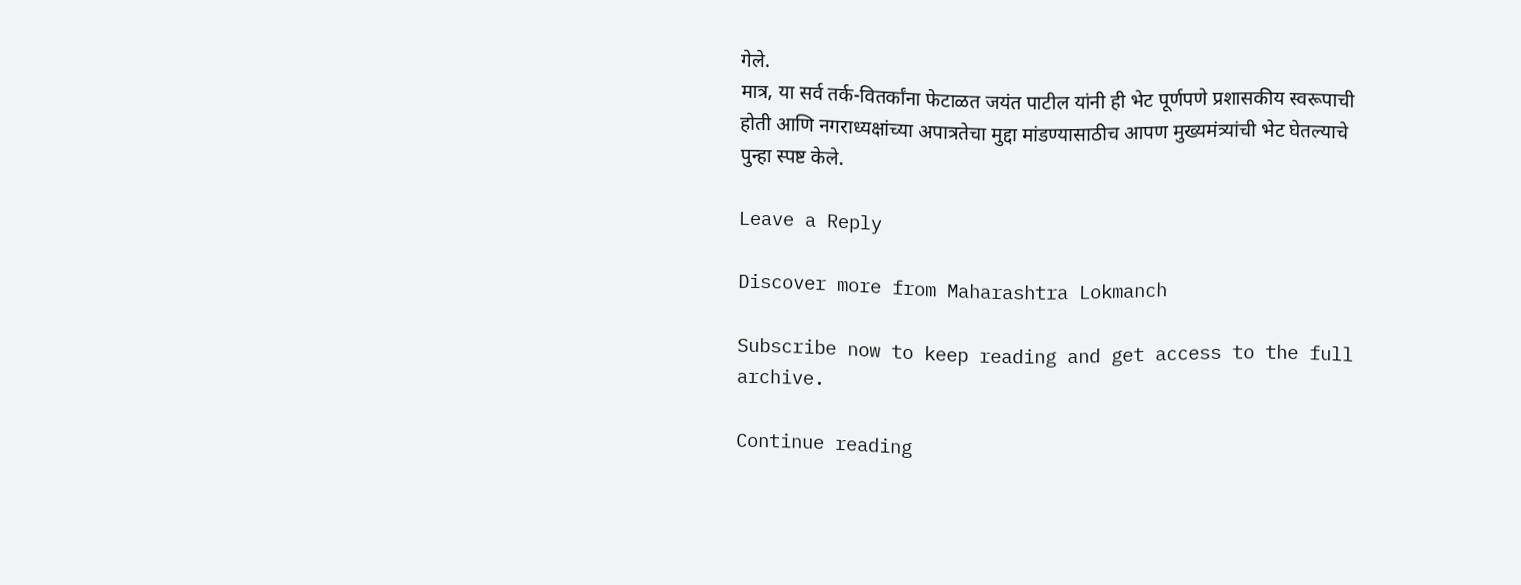गेले.
मात्र, या सर्व तर्क-वितर्कांना फेटाळत जयंत पाटील यांनी ही भेट पूर्णपणे प्रशासकीय स्वरूपाची होती आणि नगराध्यक्षांच्या अपात्रतेचा मुद्दा मांडण्यासाठीच आपण मुख्यमंत्र्यांची भेट घेतल्याचे पुन्हा स्पष्ट केले.

Leave a Reply

Discover more from Maharashtra Lokmanch

Subscribe now to keep reading and get access to the full archive.

Continue reading